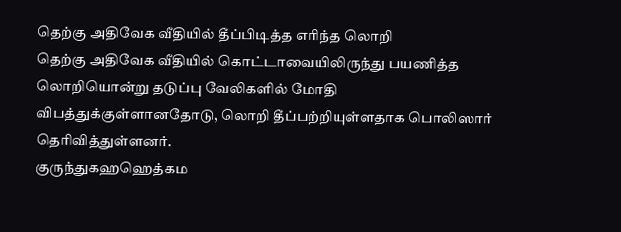தெற்கு அதிவேக வீதியில் தீப்பிடித்த எரிந்த லொறி
தெற்கு அதிவேக வீதியில் கொட்டாவையிலிருந்து பயணித்த லொறியொன்று தடுப்பு வேலிகளில் மோதி விபத்துக்குள்ளானதோடு, லொறி தீப்பற்றியுள்ளதாக பொலிஸார் தெரிவித்துள்ளனர்.
குருந்துகஹஹெத்கம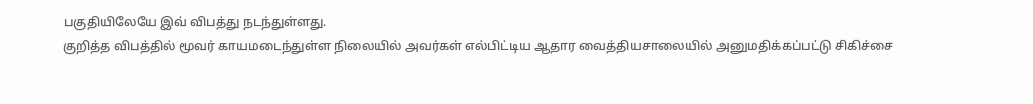பகுதியிலேயே இவ் விபத்து நடந்துள்ளது.
குறித்த விபத்தில் மூவர் காயமடைந்துள்ள நிலையில் அவர்கள் எல்பிட்டிய ஆதார வைத்தியசாலையில் அனுமதிக்கப்பட்டு சிகிச்சை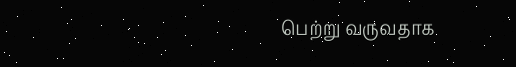பெற்று வருவதாக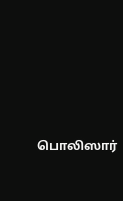பொலிஸார்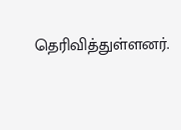தெரிவித்துள்ளனர்.